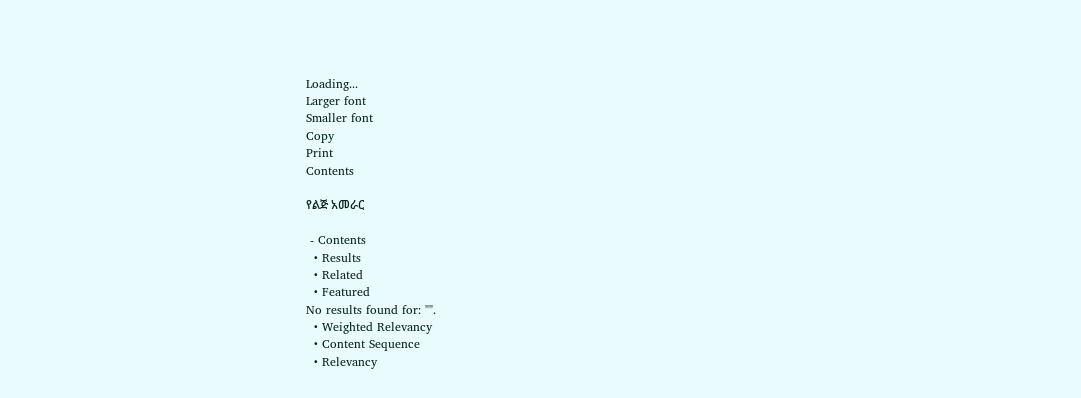Loading...
Larger font
Smaller font
Copy
Print
Contents

የልጅ አመራር

 - Contents
  • Results
  • Related
  • Featured
No results found for: "".
  • Weighted Relevancy
  • Content Sequence
  • Relevancy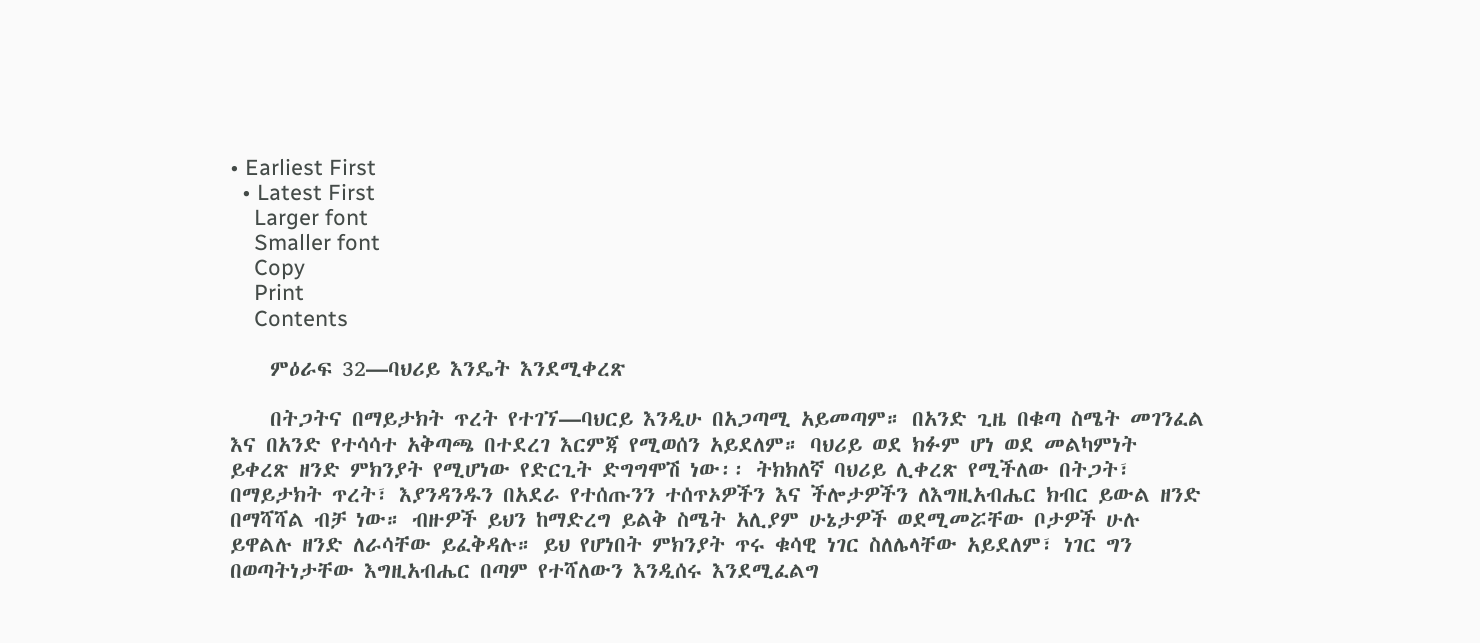• Earliest First
  • Latest First
    Larger font
    Smaller font
    Copy
    Print
    Contents

    ምዕራፍ 32—ባህሪይ እንዴት እንደሚቀረጽ

    በትጋትና በማይታክት ጥረት የተገኘ—ባህርይ እንዲሁ በአጋጣሚ አይመጣም። በአንድ ጊዜ በቁጣ ስሜት መገንፈል እና በአንድ የተሳሳተ አቅጣጫ በተደረገ እርምጃ የሚወሰን አይደለም። ባህሪይ ወደ ክፉም ሆነ ወደ መልካምነት ይቀረጽ ዘንድ ምክንያት የሚሆነው የድርጊት ድግግሞሽ ነው፡፡ ትክክለኛ ባህሪይ ሊቀረጽ የሚችለው በትጋት፣ በማይታክት ጥረት፣ እያንዳንዱን በአደራ የተሰጡንን ተሰጥኦዎችን እና ችሎታዎችን ለእግዚአብሔር ክብር ይውል ዘንድ በማሻሻል ብቻ ነው። ብዙዎች ይህን ከማድረግ ይልቅ ስሜት አሊያም ሁኔታዎች ወደሚመሯቸው ቦታዎች ሁሉ ይዋልሉ ዘንድ ለራሳቸው ይፈቅዳሉ። ይህ የሆነበት ምክንያት ጥሩ ቁሳዊ ነገር ስለሌላቸው አይደለም፣ ነገር ግን በወጣትነታቸው እግዚአብሔር በጣም የተሻለውን እንዲሰሩ እንደሚፈልግ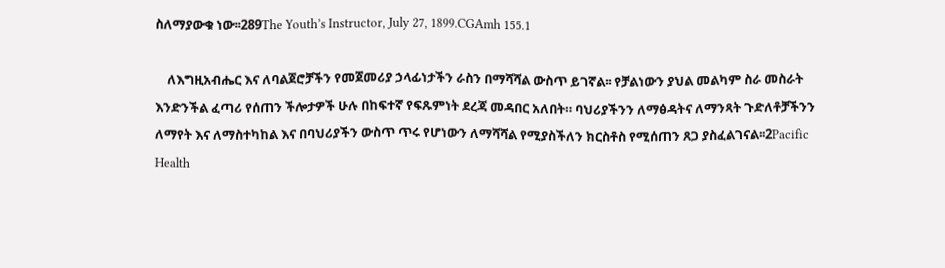ስለማያውቁ ነው፡፡289The Youth’s Instructor, July 27, 1899.CGAmh 155.1

    ለእግዚአብሔር እና ለባልጀሮቻችን የመጀመሪያ ኃላፊነታችን ራስን በማሻሻል ውስጥ ይገኛል፡፡ የቻልነውን ያህል መልካም ስራ መስራት እንድንችል ፈጣሪ የሰጠን ችሎታዎች ሁሉ በከፍተኛ የፍጹምነት ደረጃ መዳበር አለበት። ባህሪያችንን ለማፅዳትና ለማንጻት ጉድለቶቻችንን ለማየት እና ለማስተካከል እና በባህሪያችን ውስጥ ጥሩ የሆነውን ለማሻሻል የሚያስችለን ክርስቶስ የሚሰጠን ጸጋ ያስፈልገናል፡፡2Pacific Health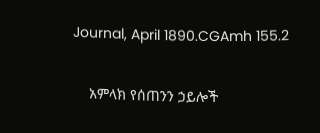Journal, April 1890.CGAmh 155.2

    አምላክ የሰጠንን ኃይሎች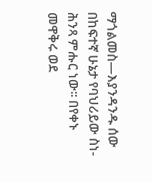ማጎልመስ—እያንዳንዱ ሰው በከፍተኛ ሁኔታ የባህሪይው ስነ-ሕንጻ ምሑር ነው፡፡ በየቀኑ መዋቅሩ ወደ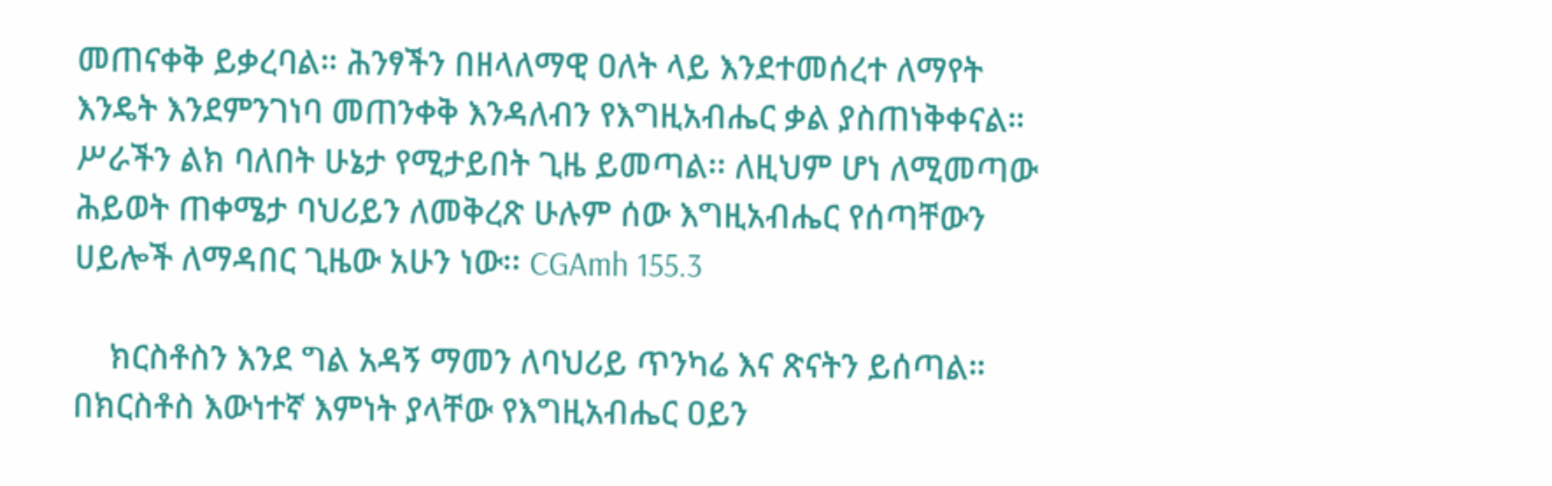መጠናቀቅ ይቃረባል። ሕንፃችን በዘላለማዊ ዐለት ላይ እንደተመሰረተ ለማየት እንዴት እንደምንገነባ መጠንቀቅ እንዳለብን የእግዚአብሔር ቃል ያስጠነቅቀናል። ሥራችን ልክ ባለበት ሁኔታ የሚታይበት ጊዜ ይመጣል፡፡ ለዚህም ሆነ ለሚመጣው ሕይወት ጠቀሜታ ባህሪይን ለመቅረጽ ሁሉም ሰው እግዚአብሔር የሰጣቸውን ሀይሎች ለማዳበር ጊዜው አሁን ነው፡፡ CGAmh 155.3

    ክርስቶስን እንደ ግል አዳኝ ማመን ለባህሪይ ጥንካሬ እና ጽናትን ይሰጣል። በክርስቶስ እውነተኛ እምነት ያላቸው የእግዚአብሔር ዐይን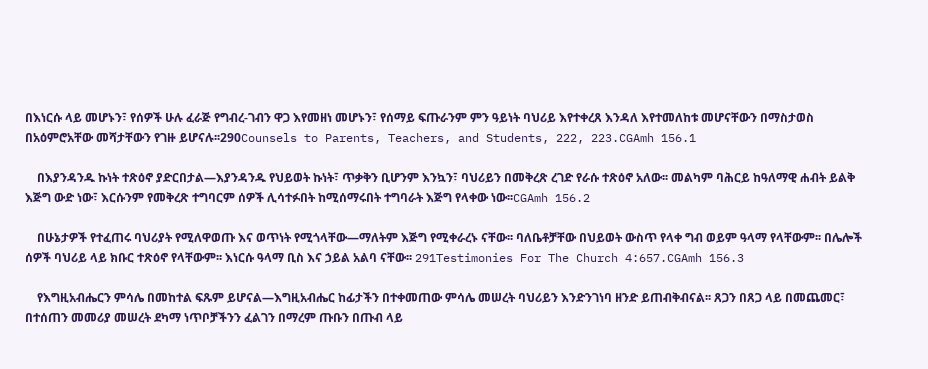በእነርሱ ላይ መሆኑን፣ የሰዎች ሁሉ ፈራጅ የግብረ-ገብን ዋጋ እየመዘነ መሆኑን፣ የሰማይ ፍጡራንም ምን ዓይነት ባህሪይ እየተቀረጸ እንዳለ እየተመለከቱ መሆናቸውን በማስታወስ በአዕምሮአቸው መሻታቸውን የገዙ ይሆናሉ፡፡290Counsels to Parents, Teachers, and Students, 222, 223.CGAmh 156.1

    በእያንዳንዱ ኩነት ተጽዕኖ ያድርበታል—እያንዳንዱ የህይወት ኩነት፣ ጥቃቅን ቢሆንም እንኳን፣ ባህሪይን በመቅረጽ ረገድ የራሱ ተጽዕኖ አለው፡፡ መልካም ባሕርይ ከዓለማዊ ሐብት ይልቅ እጅግ ውድ ነው፣ እርሱንም የመቅረጽ ተግባርም ሰዎች ሊሳተፉበት ከሚሰማሩበት ተግባራት እጅግ የላቀው ነው፡፡CGAmh 156.2

    በሁኔታዎች የተፈጠሩ ባህሪያት የሚለዋወጡ እና ወጥነት የሚጎላቸው—ማለትም እጅግ የሚቀራረኑ ናቸው፡፡ ባለቤቶቻቸው በህይወት ውስጥ የላቀ ግብ ወይም ዓላማ የላቸውም፡፡ በሌሎች ሰዎች ባህሪይ ላይ ክቡር ተጽዕኖ የላቸውም፡፡ እነርሱ ዓላማ ቢስ እና ኃይል አልባ ናቸው፡፡ 291Testimonies For The Church 4:657.CGAmh 156.3

    የእግዚአብሔርን ምሳሌ በመከተል ፍጹም ይሆናል—እግዚአብሔር ከፊታችን በተቀመጠው ምሳሌ መሠረት ባህሪይን እንድንገነባ ዘንድ ይጠብቅብናል፡፡ ጸጋን በጸጋ ላይ በመጨመር፣ በተሰጠን መመሪያ መሠረት ደካማ ነጥቦቻችንን ፈልገን በማረም ጡቡን በጡብ ላይ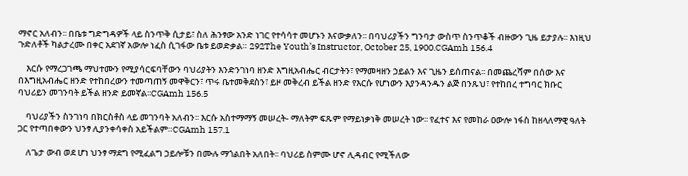ማኖር አለብን፡፡ በቤቱ ግድግዳዎች ላይ ስንጥቅ ሲታይ፣ ስለ ሕንፃው አንድ ነገር የተሳሳተ መሆኑን እናውቃለን፡፡ በባህሪያችን ግንባታ ውስጥ ስንጥቆች ብዙውን ጊዜ ይታያሉ፡፡ እነዚህ ጉድለቶች ካልታረሙ በቀር አደገኛ አውሎ ነፈስ ሲገፋው ቤቱ ይወድቃል። 292The Youth’s Instructor, October 25, 1900.CGAmh 156.4

    እርሱ የማረጋገጫ ማህተሙን የሚያሳርፍባቸውን ባህሪያትን እንድንገነባ ዘንድ እግዚአብሔር ብርታትን፣ የማመዛዘን ኃይልን እና ጊዜን ይሰጠናል፡፡ በመጨረሻም በሰው እና በእግዚአብሔር ዘንድ የተከበረውን ተመጣጠኝ መዋቅርን፣ ጥሩ ቤተመቅደስን፣ ይዞ መቅረብ ይችል ዘንድ የእርሱ የሆነውን እያንዳንዱን ልጅ በንጹህ፣ የተከበረ ተግባር ክቡር ባህሪይን መገንባት ይችል ዘንድ ይመኛል፡፡CGAmh 156.5

    ባህሪያችን ስንገነባ በክርስቶስ ላይ መገንባት አለብን፡፡ እርሱ አስተማማኝ መሠረት- ማለትም ፍጹም የማይነቃነቅ መሠረት ነው፡፡ የፈተና እና የመከራ ዐውሎ ነፋስ ከዘላለማዊ ዓለት ጋር የተጣበቀውን ህንፃ ሊያንቀሳቀስ አይችልም።CGAmh 157.1

    ለጌታ ውብ ወደ ሆነ ህንፃ ማደግ የሚፈልግ ኃይሎቹን በሙሉ ማጎልበት አለበት፡፡ ባህሪይ ስምሙ ሆኖ ሊዳብር የሚችለው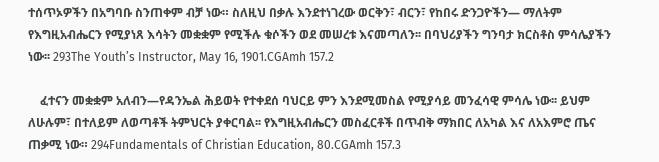ተሰጥኦዎችን በአግባቡ ስንጠቀም ብቻ ነው። ስለዚህ በቃሉ እንደተነገረው ወርቅን፣ ብርን፣ የከበሩ ድንጋዮችን— ማለትም የእግዚአብሔርን የሚያነጸ እሳትን መቋቋም የሚችሉ ቁሶችን ወደ መሠረቱ እናመጣለን፡፡ በባህሪያችን ግንባታ ክርስቶስ ምሳሌያችን ነው፡፡ 293The Youth’s Instructor, May 16, 1901.CGAmh 157.2

    ፈተናን መቋቋም አለብን—የዳንኤል ሕይወት የተቀደሰ ባህርይ ምን እንደሚመስል የሚያሳይ መንፈሳዊ ምሳሌ ነው፡፡ ይህም ለሁሉም፣ በተለይም ለወጣቶች ትምህርት ያቀርባል፡፡ የእግዚአብሔርን መስፈርቶች በጥብቅ ማክበር ለአካል እና ለአእምሮ ጤና ጠቃሚ ነው። 294Fundamentals of Christian Education, 80.CGAmh 157.3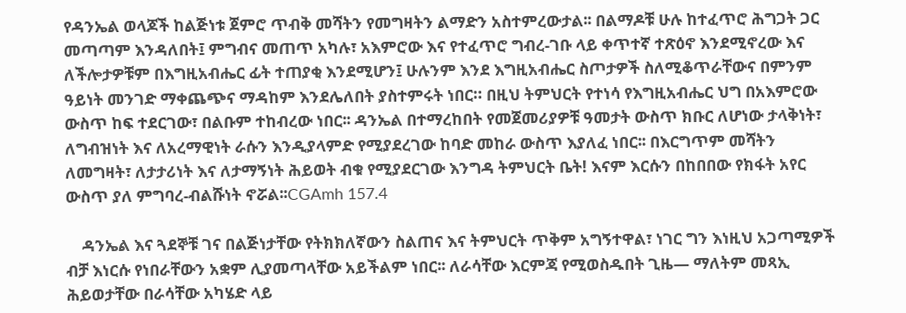የዳንኤል ወላጆች ከልጅነቱ ጀምሮ ጥብቅ መሻትን የመግዛትን ልማድን አስተምረውታል፡፡ በልማዶቹ ሁሉ ከተፈጥሮ ሕግጋት ጋር መጣጣም እንዳለበት፤ ምግብና መጠጥ አካሉ፣ አእምሮው እና የተፈጥሮ ግብረ-ገቡ ላይ ቀጥተኛ ተጽዕኖ እንደሚኖረው እና ለችሎታዎቹም በእግዚአብሔር ፊት ተጠያቂ እንደሚሆን፤ ሁሉንም እንደ እግዚአብሔር ስጦታዎች ስለሚቆጥራቸውና በምንም ዓይነት መንገድ ማቀጨጭና ማዳከም እንደሌለበት ያስተምሩት ነበር። በዚህ ትምህርት የተነሳ የእግዚአብሔር ህግ በአእምሮው ውስጥ ከፍ ተደርገው፣ በልቡም ተከብረው ነበር፡፡ ዳንኤል በተማረከበት የመጀመሪያዎቹ ዓመታት ውስጥ ክቡር ለሆነው ታላቅነት፣ ለግብዝነት እና ለአረማዊነት ራሱን እንዲያላምድ የሚያደረገው ከባድ መከራ ውስጥ እያለፈ ነበር፡፡ በእርግጥም መሻትን ለመግዛት፣ ለታታሪነት እና ለታማኝነት ሕይወት ብቁ የሚያደርገው እንግዳ ትምህርት ቤት! እናም እርሱን በከበበው የክፋት አየር ውስጥ ያለ ምግባረ-ብልሹነት ኖሯል፡፡CGAmh 157.4

    ዳንኤል እና ጓደኞቹ ገና በልጅነታቸው የትክክለኛውን ስልጠና እና ትምህርት ጥቅም አግኝተዋል፣ ነገር ግን እነዚህ አጋጣሚዎች ብቻ እነርሱ የነበራቸውን አቋም ሊያመጣላቸው አይችልም ነበር፡፡ ለራሳቸው እርምጃ የሚወስዱበት ጊዜ— ማለትም መጻኢ ሕይወታቸው በራሳቸው አካሄድ ላይ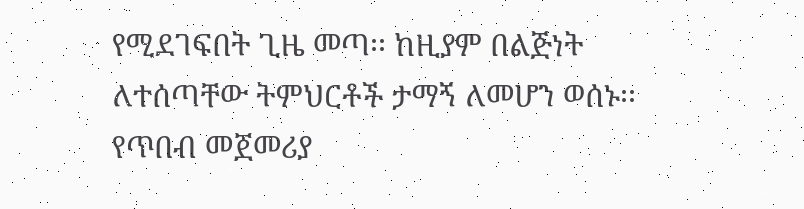የሚደገፍበት ጊዜ መጣ፡፡ ከዚያም በልጅነት ለተሰጣቸው ትምህርቶች ታማኝ ለመሆን ወሰኑ፡፡ የጥበብ መጀመሪያ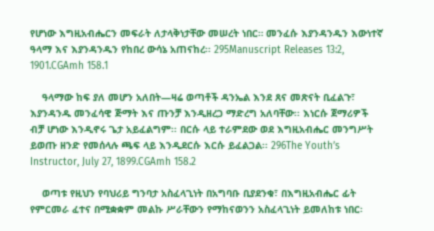የሆነው እግዚአብሔርን መፍራት ለታላቅነታቸው መሠረት ነበር። መንፈሱ እያንዳንዱን እውነተኛ ዓላማ እና እያንዳንዱን የከበረ ውሳኔ አጠናከረ፡፡ 295Manuscript Releases 13:2, 1901.CGAmh 158.1

    ዓላማው ከፍ ያለ መሆን አለበት—ዛሬ ወጣቶች ዳንኤል እንደ ጸና መጽናት ቢፈልጉ፣ እያንዳንዱ መንፈሳዊ ጅማት እና ጡንቻ እንዲዘረጋ ማድረግ አለባቸው፡፡ እነርሱ ጀማሪዎች ብቻ ሆነው እንዲኖሩ ጌታ አይፈልግም፡፡ በርሱ ላይ ተራምደው ወደ እግዚአብሔር መንግሥት ይወጡ ዘንድ የመሰላሉ ጫፍ ላይ እንዲደርሱ እርሱ ይፈልጋል፡፡ 296The Youth’s Instructor, July 27, 1899.CGAmh 158.2

    ወጣቱ የዚህን የባህሪይ ግንባታ አስፈላጊነት በአግባቡ ቢያደንቁ፣ በእግዚአብሔር ፊት የምርመራ ፈተና በሚቋቋም መልኩ ሥራቸውን የማከናወንን አስፈላጊነት ይመለከቱ ነበር፡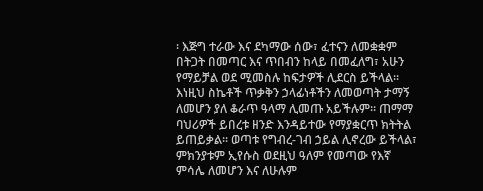፡ እጅግ ተራው እና ደካማው ሰው፣ ፈተናን ለመቋቋም በትጋት በመጣር እና ጥበብን ከላይ በመፈለግ፣ አሁን የማይቻል ወደ ሚመስሉ ከፍታዎች ሊደርስ ይችላል፡፡ እነዚህ ስኬቶች ጥቃቅን ኃላፊነቶችን ለመወጣት ታማኝ ለመሆን ያለ ቆራጥ ዓላማ ሊመጡ አይችሉም። ጠማማ ባህሪዎች ይበረቱ ዘንድ እንዳይተው የማያቋርጥ ክትትል ይጠይቃል። ወጣቱ የግብረ-ገብ ኃይል ሊኖረው ይችላል፣ ምክንያቱም ኢየሱስ ወደዚህ ዓለም የመጣው የእኛ ምሳሌ ለመሆን እና ለሁሉም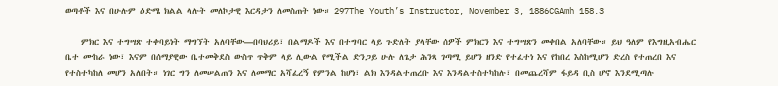ወጣቶች እና በሁሉም ዕድሜ ክልል ላሉት መለኮታዊ እርዳታን ለመስጠት ነው። 297The Youth’s Instructor, November 3, 1886CGAmh 158.3

    ምክር እና ተግሣጽ ተቀባይነት ማግኘት አለባቸው—በባህሪይ፣ በልማዶች እና በተግባር ላይ ጉድለት ያላቸው ሰዎች ምክርን እና ተግሣጽን መቀበል አለባቸው። ይህ ዓለም የእግዚአብሔር ቤተ ሙከራ ነው፣ እናም በሰማያዊው ቤተመቅደስ ውስጥ ጥቅም ላይ ሊውል የሚችል ድንጋይ ሁሉ ለጌታ ሕንጻ ገጣሚ ይሆን ዘንድ የተፈተነ እና የከበረ እስከሚሆን ድረስ የተጠረበ እና የተስተካከለ መሆን አለበት። ነገር ግን ለመሠልጠን እና ለመማር አሻፈረኝ የምንል ከሆነ፣ ልክ እንዳልተጠረቡ እና እንዳልተስተካከሉ፣ በመጨረሻም ፋይዳ ቢስ ሆኖ እንደሚጣሉ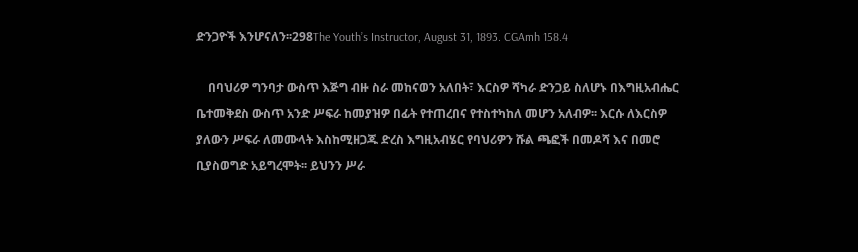ድንጋዮች እንሆናለን፡፡298The Youth’s Instructor, August 31, 1893. CGAmh 158.4

    በባህሪዎ ግንባታ ውስጥ እጅግ ብዙ ስራ መከናወን አለበት፣ እርስዎ ሻካራ ድንጋይ ስለሆኑ በእግዚአብሔር ቤተመቅደስ ውስጥ አንድ ሥፍራ ከመያዝዎ በፊት የተጠረበና የተስተካከለ መሆን አለብዎ፡፡ እርሱ ለእርስዎ ያለውን ሥፍራ ለመሙላት እስከሚዘጋጁ ድረስ እግዚአብሄር የባህሪዎን ሹል ጫፎች በመዶሻ እና በመሮ ቢያስወግድ አይግረሞት፡፡ ይህንን ሥራ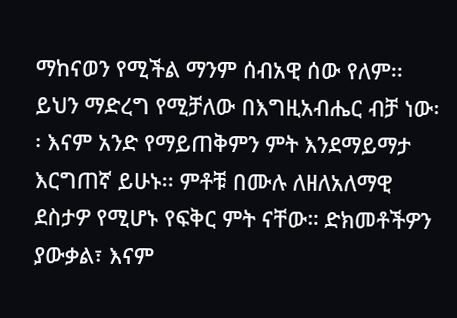ማከናወን የሚችል ማንም ሰብአዊ ሰው የለም፡፡ ይህን ማድረግ የሚቻለው በእግዚአብሔር ብቻ ነው፡፡ እናም አንድ የማይጠቅምን ምት እንደማይማታ እርግጠኛ ይሁኑ፡፡ ምቶቹ በሙሉ ለዘለአለማዊ ደስታዎ የሚሆኑ የፍቅር ምት ናቸው። ድክመቶችዎን ያውቃል፣ እናም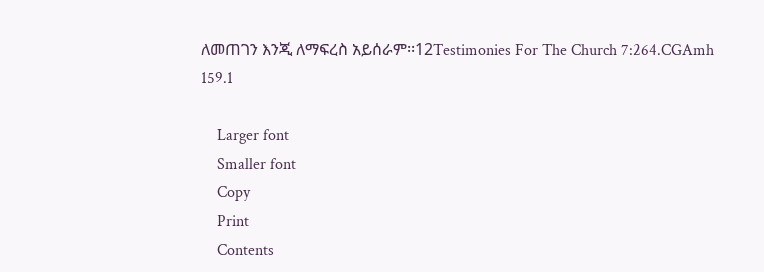ለመጠገን እንጂ ለማፍረስ አይሰራም፡፡12Testimonies For The Church 7:264.CGAmh 159.1

    Larger font
    Smaller font
    Copy
    Print
    Contents